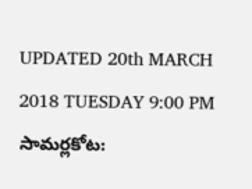UPDATED 20th MARCH 2018 TUESDAY 9:00 PM
సామర్లకోట: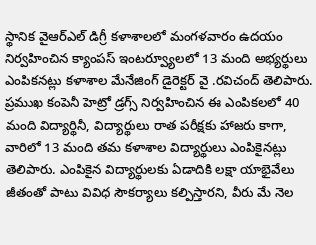స్థానిక వైఆర్ఎల్ డిగ్రీ కళాశాలలో మంగళవారం ఉదయం నిర్వహించిన క్యాంపస్ ఇంటర్వ్యూలలో 13 మంది అభ్యర్థులు ఎంపికనట్లు కళాశాల మేనేజింగ్ డైరెక్టర్ వై .రవిచంద్ తెలిపారు. ప్రముఖ కంపెనీ హెట్రో డ్రగ్స్ నిర్వహించిన ఈ ఎంపికలలో 40 మంది విద్యార్థినీ, విద్యార్థులు రాత పరీక్షకు హాజరు కాగా, వారిలో 13 మంది తమ కళాశాల విద్యార్థులు ఎంపికైనట్లు తెలిపారు. ఎంపికైన విద్యార్థులకు ఏడాదికి లక్షా యాభైవేలు జీతంతో పాటు వివిధ సౌకర్యాలు కల్పిస్తారని, వీరు మే నెల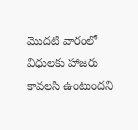మొదటి వారంలో విధులకు హాజరు కావలసి ఉంటుందని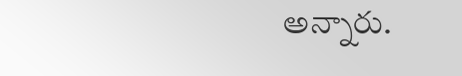అన్నారు.